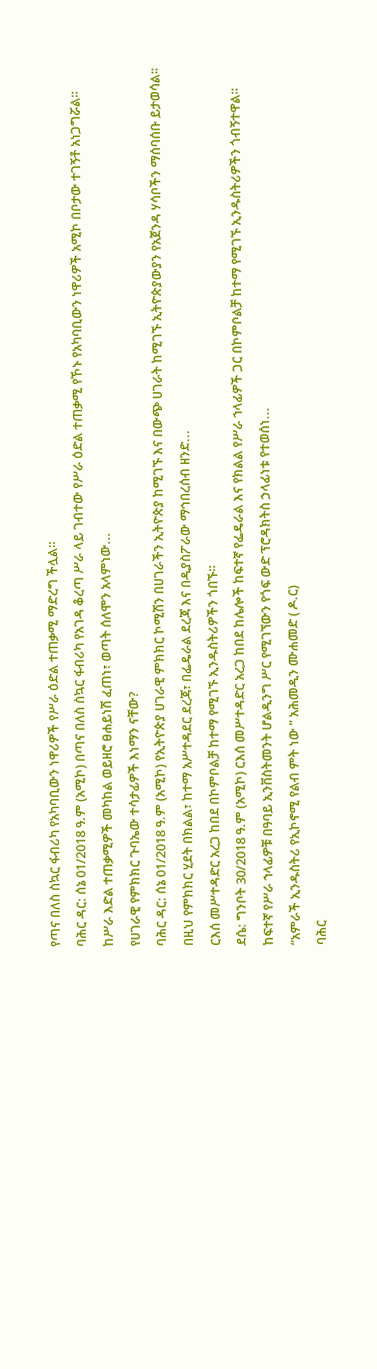የጣና በለስ ስኳር ፋብሪካ የአካባቢውን ነዋሪዎች የሥራ ዕድል ተጠቃሚ ማድረግ ችሏል።
ባሕር ዳር: ሰኔ 01/2018 ዓ.ም (አሚኮ) በጣና በለስ ስኳር ፋብሪካ የአገዳ ቆረጣ ሥራ ላይ ገብተው የሥራ ዕድል ተጠቃሚ የኾኑ የአካባቢውን ነዋሪዎች አሚኮ በቦታው ተገኝቶ አነጋግሯል።
ከሥራ እድል ተጠቃሚዎች መካከል ወይዘሮ ፀሐይነሽ ፈጠነ፣ ወጣት ሰለሞን አላምነው...
የሀገራዊ የምክክር ጉባኤው ተሳታፊዎች እነማን ናቸው?
ባሕር ዳር: ሰኔ 01/2018 ዓ.ም (አሚኮ) የኢትዮጵያ ሀገራዊ ምክክር ኮሚሽን በሀገራችን ኢትዮጵያ ከሚገኙ እና በውጭ ሀገራት ከሚገኙ ኢትዮጵያውያን የአጀንዳ ሃሳቦችን ማሰባሰቡ ይታወሳል፡፡
በዚህ የምክክር ሂደት በክልል፣ ከተማ አሥተዳደር ደረጃ፣ በፌዴራል ደረጃ እና በዲያስፖራው ማኅበረሰብ ዘንድ...
ርእሰ መሥተዳድር አረጋ ከበደ በኮምቦልቻ ከተማ የሚገኙ ኢንዱስትሪዎችን ጎበኙ።
ደሴ: ግንቦት 30/2018 ዓ.ም (አሚኮ) ርእሰ መሥተዳድር አረጋ ከበደ ከሌሎች ከፍተኛ የፌዴራል እና የክልል የሥራ ኀላፊዎች ጋር በኮምቦልቻ ከተማ የሚገኙ ኢንዱስትሪዎችን ጎብኝተዋል።
ከፍተኛ የሥራ ኀላፊዎቹ በዓባይ ኢንቨስትመንት ሆልዲንግ ሥር የሚገኘውን የጎፍ ውድ ፕሮዳክትስ ኃላፊነቱ የተወሰነ...
“አምራች ኢንዱስትሪ የኢኮኖሚ የልብ ምት ነው ” አሕመዲን ሙሐመድ ( ዶ.ር)
ባሕር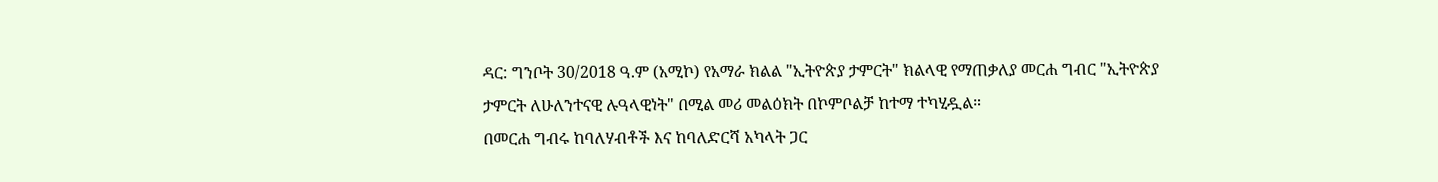ዳር: ግንቦት 30/2018 ዓ.ም (አሚኮ) የአማራ ክልል "ኢትዮጵያ ታምርት" ክልላዊ የማጠቃለያ መርሐ ግብር "ኢትዮጵያ ታምርት ለሁለንተናዊ ሉዓላዊነት" በሚል መሪ መልዕክት በኮምቦልቻ ከተማ ተካሂዷል።
በመርሐ ግብሩ ከባለሃብቶች እና ከባለድርሻ አካላት ጋር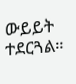ውይይት ተደርጓል።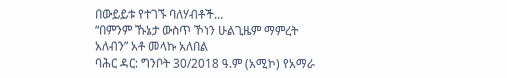በውይይቱ የተገኙ ባለሃብቶች...
“በምንም ኹኔታ ውስጥ ኾነን ሁልጊዜም ማምረት አለብን” አቶ መላኩ አለበል
ባሕር ዳር: ግንቦት 30/2018 ዓ.ም (አሚኮ) የአማራ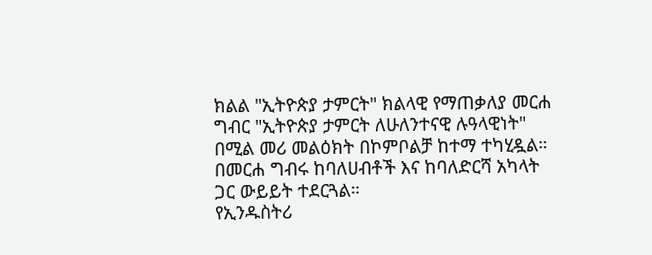ክልል "ኢትዮጵያ ታምርት" ክልላዊ የማጠቃለያ መርሐ ግብር "ኢትዮጵያ ታምርት ለሁለንተናዊ ሉዓላዊነት" በሚል መሪ መልዕክት በኮምቦልቻ ከተማ ተካሂዷል።
በመርሐ ግብሩ ከባለሀብቶች እና ከባለድርሻ አካላት ጋር ውይይት ተደርጓል።
የኢንዱስትሪ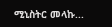ሚኒስትር መላኩ...